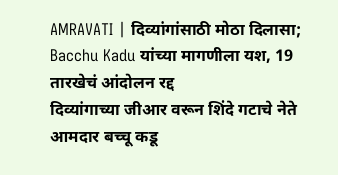AMRAVATI | दिव्यांगांसाठी मोठा दिलासा; Bacchu Kadu यांच्या मागणीला यश, 19 तारखेचं आंदोलन रद्द
दिव्यांगाच्या जीआर वरून शिंदे गटाचे नेते आमदार बच्चू कडू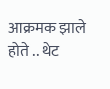आक्रमक झाले होते .. थेट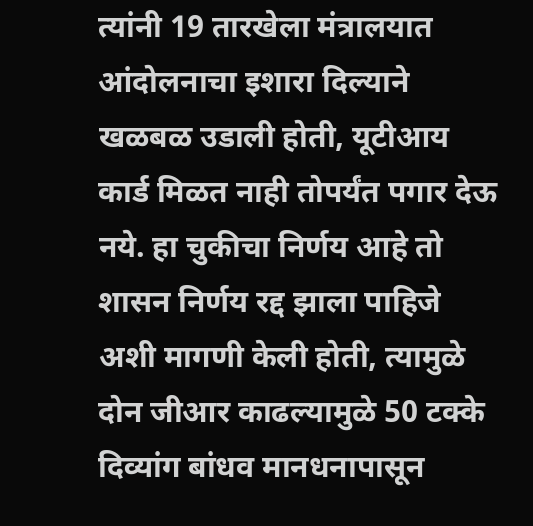त्यांनी 19 तारखेला मंत्रालयात आंदोलनाचा इशारा दिल्याने खळबळ उडाली होती, यूटीआय कार्ड मिळत नाही तोपर्यंत पगार देऊ नये. हा चुकीचा निर्णय आहे तो शासन निर्णय रद्द झाला पाहिजे अशी मागणी केली होती, त्यामुळे दोन जीआर काढल्यामुळे 50 टक्के दिव्यांग बांधव मानधनापासून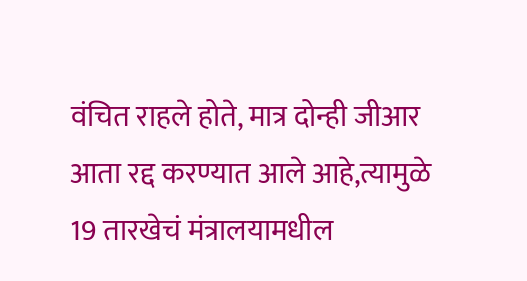वंचित राहले होते, मात्र दोन्ही जीआर आता रद्द करण्यात आले आहे,त्यामुळे 19 तारखेचं मंत्रालयामधील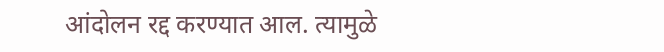आंदोलन रद्द करण्यात आल. त्यामुळे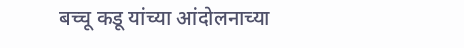बच्चू कडू यांच्या आंदोलनाच्या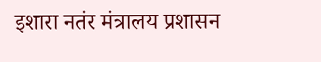इशारा नतंर मंत्रालय प्रशासन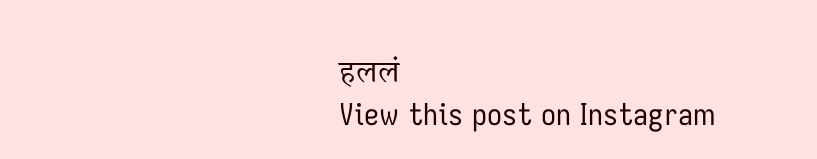हललं
View this post on Instagram